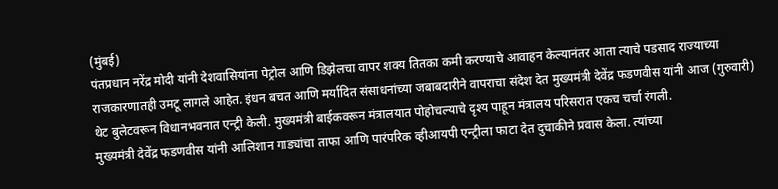(मुंबई)
पंतप्रधान नरेंद्र मोदी यांनी देशवासियांना पेट्रोल आणि डिझेलचा वापर शक्य तितका कमी करण्याचे आवाहन केल्यानंतर आता त्याचे पडसाद राज्याच्या राजकारणातही उमटू लागले आहेत. इंधन बचत आणि मर्यादित संसाधनांच्या जबाबदारीने वापराचा संदेश देत मुख्यमंत्री देवेंद्र फडणवीस यांनी आज (गुरुवारी) थेट बुलेटवरून विधानभवनात एन्ट्री केली. मुख्यमंत्री बाईकवरून मंत्रालयात पोहोचल्याचे दृश्य पाहून मंत्रालय परिसरात एकच चर्चा रंगली.
मुख्यमंत्री देवेंद्र फडणवीस यांनी आलिशान गाड्यांचा ताफा आणि पारंपरिक व्हीआयपी एन्ट्रीला फाटा देत दुचाकीने प्रवास केला. त्यांच्या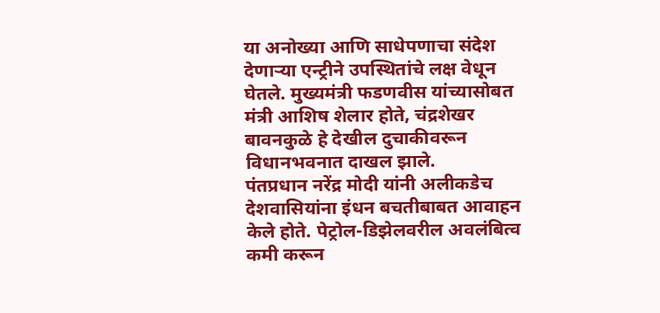या अनोख्या आणि साधेपणाचा संदेश देणाऱ्या एन्ट्रीने उपस्थितांचे लक्ष वेधून घेतले. मुख्यमंत्री फडणवीस यांच्यासोबत मंत्री आशिष शेलार होते, चंद्रशेखर बावनकुळे हे देखील दुचाकीवरून विधानभवनात दाखल झाले.
पंतप्रधान नरेंद्र मोदी यांनी अलीकडेच देशवासियांना इंधन बचतीबाबत आवाहन केले होते. पेट्रोल-डिझेलवरील अवलंबित्व कमी करून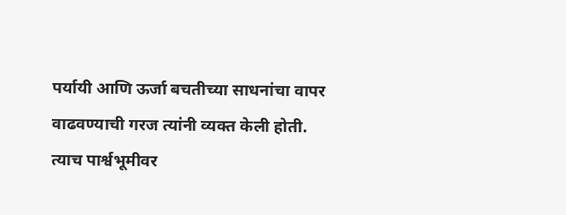पर्यायी आणि ऊर्जा बचतीच्या साधनांचा वापर वाढवण्याची गरज त्यांनी व्यक्त केली होती. त्याच पार्श्वभूमीवर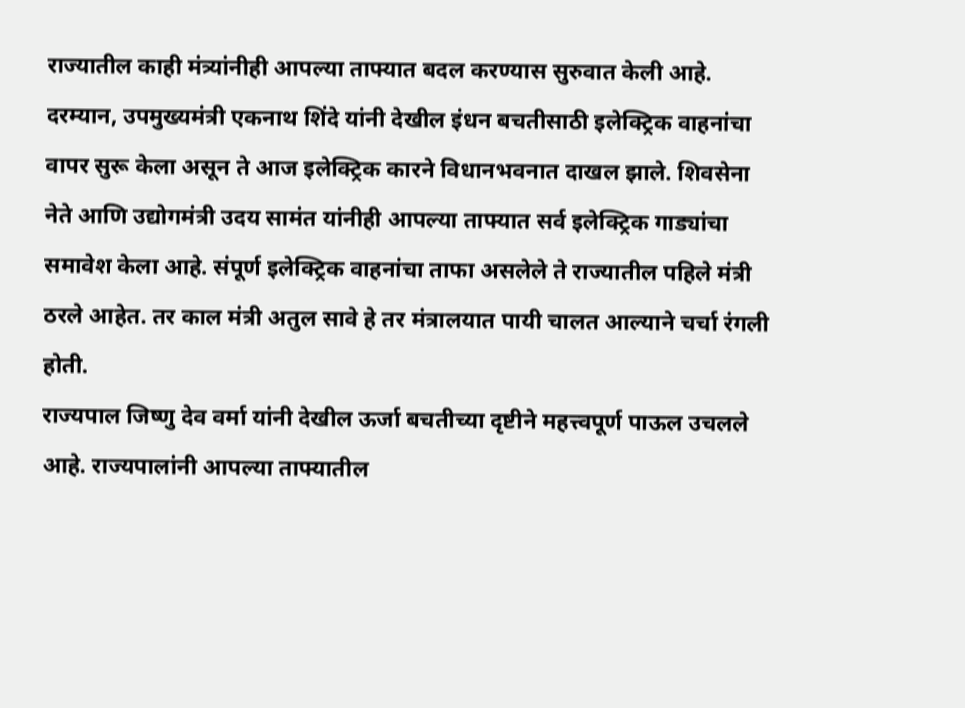राज्यातील काही मंत्र्यांनीही आपल्या ताफ्यात बदल करण्यास सुरुवात केली आहे.
दरम्यान, उपमुख्यमंत्री एकनाथ शिंदे यांनी देखील इंधन बचतीसाठी इलेक्ट्रिक वाहनांचा वापर सुरू केला असून ते आज इलेक्ट्रिक कारने विधानभवनात दाखल झाले. शिवसेना नेते आणि उद्योगमंत्री उदय सामंत यांनीही आपल्या ताफ्यात सर्व इलेक्ट्रिक गाड्यांचा समावेश केला आहे. संपूर्ण इलेक्ट्रिक वाहनांचा ताफा असलेले ते राज्यातील पहिले मंत्री ठरले आहेत. तर काल मंत्री अतुल सावे हे तर मंत्रालयात पायी चालत आल्याने चर्चा रंगली होती.
राज्यपाल जिष्णु देव वर्मा यांनी देखील ऊर्जा बचतीच्या दृष्टीने महत्त्वपूर्ण पाऊल उचलले आहे. राज्यपालांनी आपल्या ताफ्यातील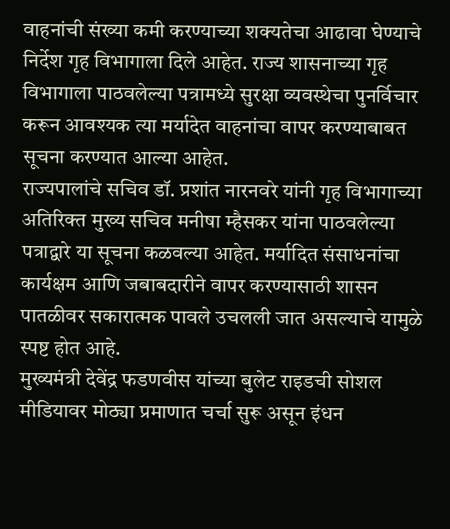वाहनांची संख्या कमी करण्याच्या शक्यतेचा आढावा घेण्याचे निर्देश गृह विभागाला दिले आहेत. राज्य शासनाच्या गृह विभागाला पाठवलेल्या पत्रामध्ये सुरक्षा व्यवस्थेचा पुनर्विचार करून आवश्यक त्या मर्यादेत वाहनांचा वापर करण्याबाबत सूचना करण्यात आल्या आहेत.
राज्यपालांचे सचिव डॉ. प्रशांत नारनवरे यांनी गृह विभागाच्या अतिरिक्त मुख्य सचिव मनीषा म्हैसकर यांना पाठवलेल्या पत्राद्वारे या सूचना कळवल्या आहेत. मर्यादित संसाधनांचा कार्यक्षम आणि जबाबदारीने वापर करण्यासाठी शासन पातळीवर सकारात्मक पावले उचलली जात असल्याचे यामुळे स्पष्ट होत आहे.
मुख्यमंत्री देवेंद्र फडणवीस यांच्या बुलेट राइडची सोशल मीडियावर मोठ्या प्रमाणात चर्चा सुरू असून इंधन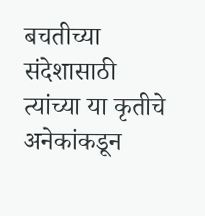बचतीच्या संदेशासाठी त्यांच्या या कृतीचे अनेकांकडून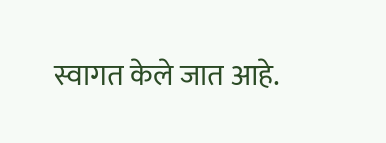स्वागत केले जात आहे.